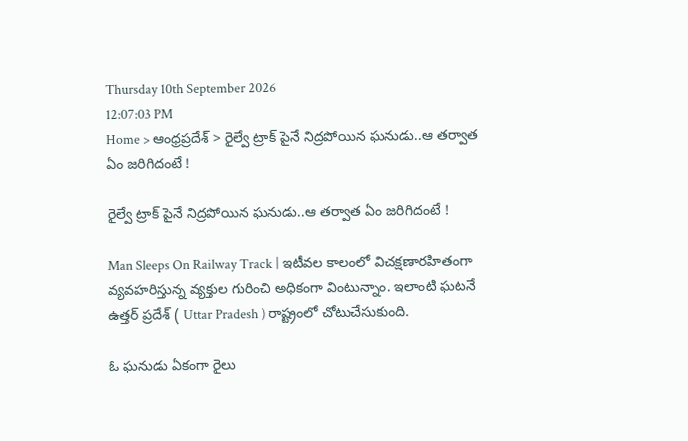Thursday 10th September 2026
12:07:03 PM
Home > ఆంధ్రప్రదేశ్ > రైల్వే ట్రాక్ పైనే నిద్రపోయిన ఘనుడు..ఆ తర్వాత ఏం జరిగిదంటే !

రైల్వే ట్రాక్ పైనే నిద్రపోయిన ఘనుడు..ఆ తర్వాత ఏం జరిగిదంటే !

Man Sleeps On Railway Track | ఇటీవల కాలంలో విచక్షణారహితంగా వ్యవహరిస్తున్న వ్యక్తుల గురించి అధికంగా వింటున్నాం. ఇలాంటి ఘటనే ఉత్తర్ ప్రదేశ్ ( Uttar Pradesh ) రాష్ట్రంలో చోటుచేసుకుంది.

ఓ ఘనుడు ఏకంగా రైలు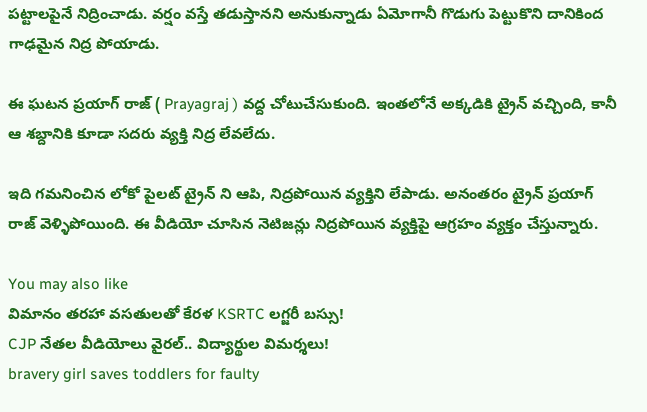పట్టాలపైనే నిద్రించాడు. వర్షం వస్తే తడుస్తానని అనుకున్నాడు ఏమోగానీ గొడుగు పెట్టుకొని దానికింద గాఢమైన నిద్ర పోయాడు.

ఈ ఘటన ప్రయాగ్ రాజ్ ( Prayagraj ) వద్ద చోటుచేసుకుంది. ఇంతలోనే అక్కడికి ట్రైన్ వచ్చింది, కానీ ఆ శబ్దానికి కూడా సదరు వ్యక్తి నిద్ర లేవలేదు.

ఇది గమనించిన లోకో పైలట్ ట్రైన్ ని ఆపి, నిద్రపోయిన వ్యక్తిని లేపాడు. అనంతరం ట్రైన్ ప్రయాగ్ రాజ్ వెళ్ళిపోయింది. ఈ వీడియో చూసిన నెటిజన్లు నిద్రపోయిన వ్యక్తిపై ఆగ్రహం వ్యక్తం చేస్తున్నారు.

You may also like
విమానం తరహా వసతులతో కేరళ KSRTC లగ్జరీ బస్సు!
CJP నేతల వీడియోలు వైరల్.. విద్యార్థుల విమర్శలు!
bravery girl saves toddlers for faulty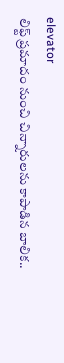elevator
లిఫ్ట్ ప్రమాదం నుంచి చిన్నారులను కాపాడిన బాలిక..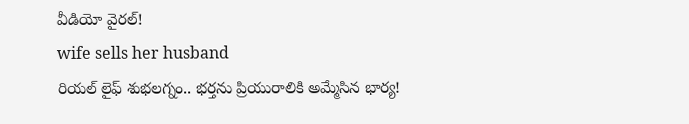వీడియో వైరల్!
wife sells her husband
రియల్ లైఫ్ శుభలగ్నం.. భర్తను ప్రియురాలికి అమ్మేసిన భార్య!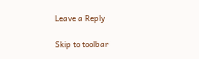Leave a Reply

Skip to toolbar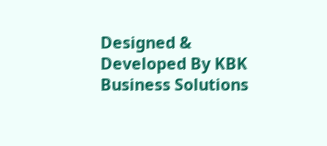Designed & Developed By KBK Business Solutions